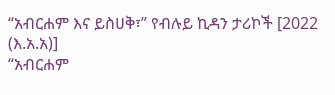“አብርሐም እና ይስሀቅ፣” የብሉይ ኪዳን ታሪኮች [2022 (እ.አ.አ)]
“አብርሐም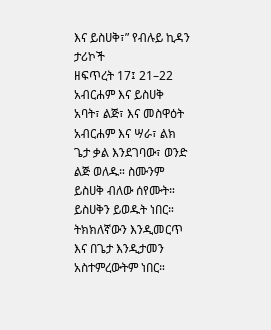እና ይስሀቅ፣” የብሉይ ኪዳን ታሪኮች
ዘፍጥረት 17፤ 21–22
አብርሐም እና ይስሀቅ
አባት፣ ልጅ፣ እና መስዋዕት
አብርሐም እና ሣራ፣ ልክ ጌታ ቃል እንደገባው፣ ወንድ ልጅ ወለዱ። ስሙንም ይስሀቅ ብለው ሰየሙት።
ይስሀቅን ይወዱት ነበር። ትክክለኛውን እንዲመርጥ እና በጌታ እንዲታመን አስተምረውትም ነበር።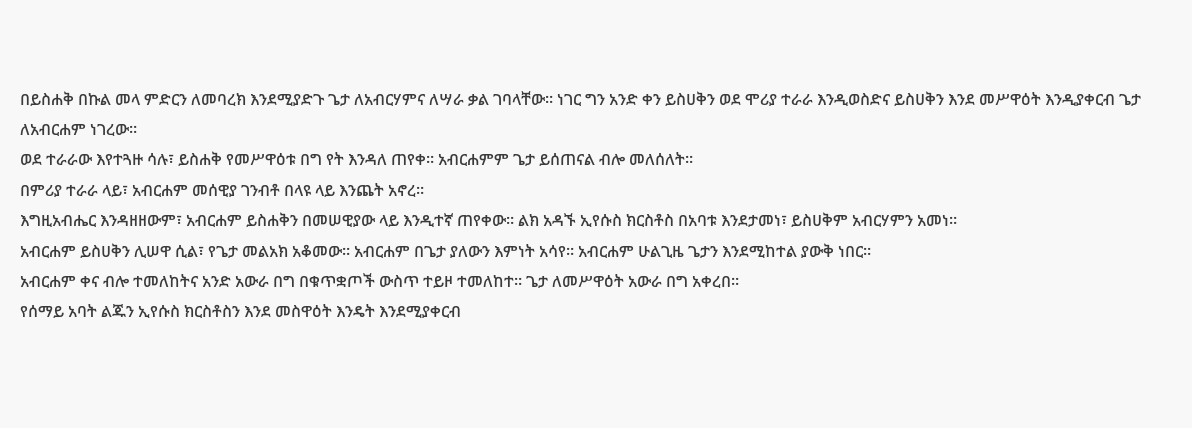በይስሐቅ በኩል መላ ምድርን ለመባረክ እንደሚያድጉ ጌታ ለአብርሃምና ለሣራ ቃል ገባላቸው። ነገር ግን አንድ ቀን ይስሀቅን ወደ ሞሪያ ተራራ እንዲወስድና ይስሀቅን እንደ መሥዋዕት እንዲያቀርብ ጌታ ለአብርሐም ነገረው።
ወደ ተራራው እየተጓዙ ሳሉ፣ ይስሐቅ የመሥዋዕቱ በግ የት እንዳለ ጠየቀ። አብርሐምም ጌታ ይሰጠናል ብሎ መለሰለት።
በምሪያ ተራራ ላይ፣ አብርሐም መሰዊያ ገንብቶ በላዩ ላይ እንጨት አኖረ።
እግዚአብሔር እንዳዘዘውም፣ አብርሐም ይስሐቅን በመሠዊያው ላይ እንዲተኛ ጠየቀው። ልክ አዳኙ ኢየሱስ ክርስቶስ በአባቱ እንደታመነ፣ ይስሀቅም አብርሃምን አመነ።
አብርሐም ይስሀቅን ሊሠዋ ሲል፣ የጌታ መልአክ አቆመው። አብርሐም በጌታ ያለውን እምነት አሳየ። አብርሐም ሁልጊዜ ጌታን እንደሚከተል ያውቅ ነበር።
አብርሐም ቀና ብሎ ተመለከትና አንድ አውራ በግ በቁጥቋጦች ውስጥ ተይዞ ተመለከተ። ጌታ ለመሥዋዕት አውራ በግ አቀረበ።
የሰማይ አባት ልጁን ኢየሱስ ክርስቶስን እንደ መስዋዕት እንዴት እንደሚያቀርብ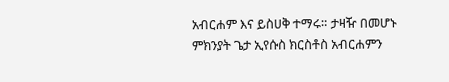አብርሐም እና ይስሀቅ ተማሩ። ታዛዥ በመሆኑ ምክንያት ጌታ ኢየሱስ ክርስቶስ አብርሐምን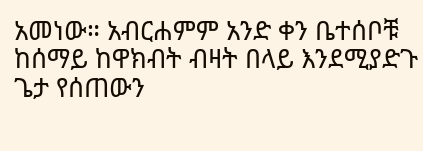አመነው። አብርሐምም አንድ ቀን ቤተሰቦቹ ከሰማይ ከዋክብት ብዛት በላይ እንደሚያድጉ ጌታ የሰጠውን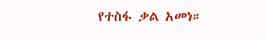የተስፋ ቃል አመነ።